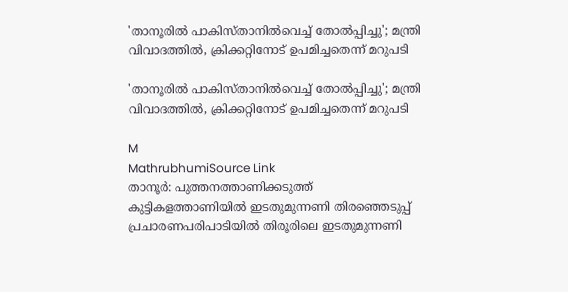'താനൂരിൽ പാകിസ്താനിൽവെച്ച് തോൽപ്പിച്ചു'; മന്ത്രി വിവാദത്തിൽ, ക്രിക്കറ്റിനോട് ഉപമിച്ചതെന്ന് മറുപടി

'താനൂരിൽ പാകിസ്താനിൽവെച്ച് തോൽപ്പിച്ചു'; മന്ത്രി വിവാദത്തിൽ, ക്രിക്കറ്റിനോട് ഉപമിച്ചതെന്ന് മറുപടി

M
MathrubhumiSource Link
താനൂർ: പുത്തനത്താണിക്കടുത്ത് കുട്ടികളത്താണിയിൽ ഇടതുമുന്നണി തിരഞ്ഞെടുപ്പ് പ്രചാരണപരിപാടിയിൽ തിരൂരിലെ ഇടതുമുന്നണി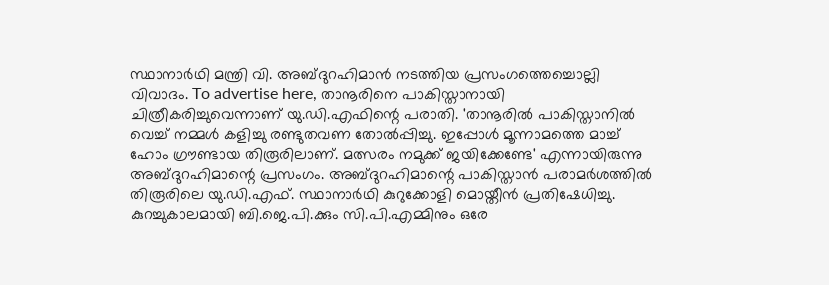സ്ഥാനാർഥി മന്ത്രി വി. അബ്ദുറഹിമാൻ നടത്തിയ പ്രസംഗത്തെച്ചൊല്ലി വിവാദം. To advertise here, താനൂരിനെ പാകിസ്താനായി ചിത്രീകരിച്ചുവെന്നാണ് യു.ഡി.എഫിന്റെ പരാതി. 'താനൂരിൽ പാകിസ്താനിൽ വെച്ച് നമ്മൾ കളിച്ചു രണ്ടുതവണ തോൽപ്പിച്ചു. ഇപ്പോൾ മൂന്നാമത്തെ മാച്ച് ഹോം ഗ്രൗണ്ടായ തിരൂരിലാണ്. മത്സരം നമുക്ക് ജയിക്കേണ്ടേ' എന്നായിരുന്നു അബ്ദുറഹിമാന്റെ പ്രസംഗം. അബ്ദുറഹിമാന്റെ പാകിസ്താൻ പരാമർശത്തിൽ തിരൂരിലെ യു.ഡി.എഫ്. സ്ഥാനാർഥി കുറുക്കോളി മൊയ്തീൻ പ്രതിഷേധിച്ചു. കുറച്ചുകാലമായി ബി.ജെ.പി.ക്കും സി.പി.എമ്മിനും ഒരേ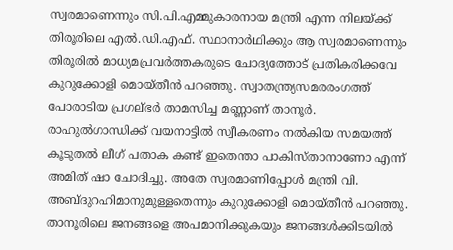സ്വരമാണെന്നും സി.പി.എമ്മുകാരനായ മന്ത്രി എന്ന നിലയ്ക്ക് തിരൂരിലെ എൽ.ഡി.എഫ്. സ്ഥാനാർഥിക്കും ആ സ്വരമാണെന്നും തിരൂരിൽ മാധ്യമപ്രവർത്തകരുടെ ചോദ്യത്തോട് പ്രതികരിക്കവേ കുറുക്കോളി മൊയ്തീൻ പറഞ്ഞു. സ്വാതന്ത്ര്യസമരരംഗത്ത് പോരാടിയ പ്രഗല്ഭർ താമസിച്ച മണ്ണാണ് താനൂർ. രാഹുൽഗാന്ധിക്ക് വയനാട്ടിൽ സ്വീകരണം നൽകിയ സമയത്ത് കൂടുതൽ ലീഗ് പതാക കണ്ട് ഇതെന്താ പാകിസ്താനാണോ എന്ന് അമിത് ഷാ ചോദിച്ചു. അതേ സ്വരമാണിപ്പോൾ മന്ത്രി വി. അബ്ദുറഹിമാനുമുള്ളതെന്നും കുറുക്കോളി മൊയ്തീൻ പറഞ്ഞു. താനൂരിലെ ജനങ്ങളെ അപമാനിക്കുകയും ജനങ്ങൾക്കിടയിൽ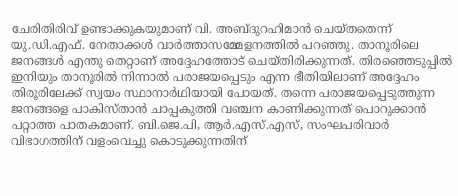ചേരിതിരിവ് ഉണ്ടാക്കുകയുമാണ് വി. അബ്ദുറഹിമാൻ ചെയ്തതെന്ന് യു.ഡി.എഫ്. നേതാക്കൾ വാർത്താസമ്മേളനത്തിൽ പറഞ്ഞു. താനൂരിലെ ജനങ്ങൾ എന്തു തെറ്റാണ് അദ്ദേഹത്തോട് ചെയ്തിരിക്കുന്നത്. തിരഞ്ഞെടുപ്പിൽ ഇനിയും താനൂരിൽ നിന്നാൽ പരാജയപ്പെടും എന്ന ഭീതിയിലാണ് അദ്ദേഹം തിരൂരിലേക്ക് സ്വയം സ്ഥാനാർഥിയായി പോയത്. തന്നെ പരാജയപ്പെടുത്തുന്ന ജനങ്ങളെ പാകിസ്താൻ ചാപ്പകുത്തി വഞ്ചന കാണിക്കുന്നത് പൊറുക്കാൻ പറ്റാത്ത പാതകമാണ്. ബി.ജെ.പി, ആർ.എസ്.എസ്, സംഘപരിവാർ വിഭാഗത്തിന് വളംവെച്ചു കൊടുക്കുന്നതിന്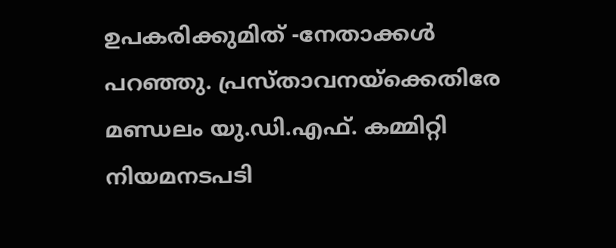ഉപകരിക്കുമിത് -നേതാക്കൾ പറഞ്ഞു. പ്രസ്താവനയ്‌ക്കെതിരേ മണ്ഡലം യു.ഡി.എഫ്. കമ്മിറ്റി നിയമനടപടി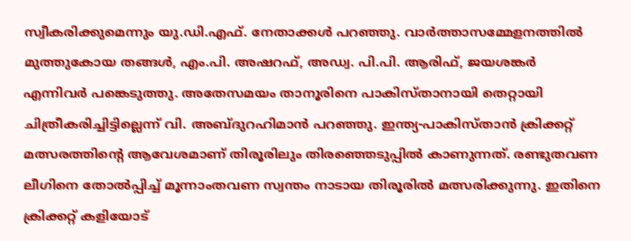സ്വീകരിക്കുമെന്നും യു.ഡി.എഫ്. നേതാക്കൾ പറഞ്ഞു. വാർത്താസമ്മേളനത്തിൽ മുത്തുകോയ തങ്ങൾ, എം.പി. അഷറഫ്, അഡ്വ. പി.പി. ആരിഫ്, ജയശങ്കർ എന്നിവർ പങ്കെടുത്തു. അതേസമയം താനൂരിനെ പാകിസ്താനായി തെറ്റായി ചിത്രീകരിച്ചിട്ടില്ലെന്ന് വി. അബ്ദുറഹിമാൻ പറഞ്ഞു. ഇന്ത്യ-പാകിസ്താൻ ക്രിക്കറ്റ് മത്സരത്തിന്റെ ആവേശമാണ് തിരൂരിലും തിരഞ്ഞെടുപ്പിൽ കാണുന്നത്. രണ്ടുതവണ ലീഗിനെ തോൽപ്പിച്ച് മൂന്നാംതവണ സ്വന്തം നാടായ തിരൂരിൽ മത്സരിക്കുന്നു. ഇതിനെ ക്രിക്കറ്റ് കളിയോട്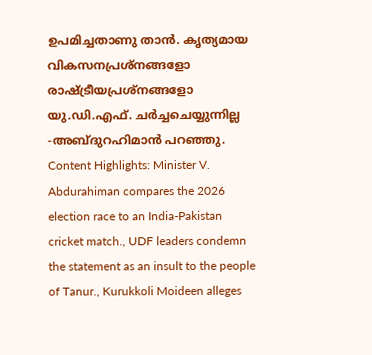ഉപമിച്ചതാണു താൻ. കൃത്യമായ വികസനപ്രശ്‌നങ്ങളോ രാഷ്ട്രീയപ്രശ്‌നങ്ങളോ യു.ഡി.എഫ്. ചർച്ചചെയ്യുന്നില്ല -അബ്ദുറഹിമാൻ പറഞ്ഞു. Content Highlights: Minister V. Abdurahiman compares the 2026 election race to an India-Pakistan cricket match., UDF leaders condemn the statement as an insult to the people of Tanur., Kurukkoli Moideen alleges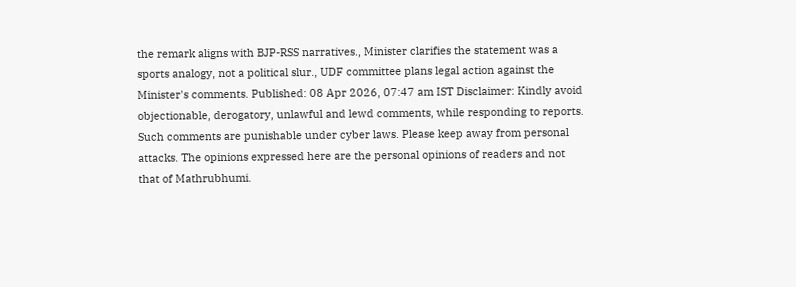the remark aligns with BJP-RSS narratives., Minister clarifies the statement was a sports analogy, not a political slur., UDF committee plans legal action against the Minister's comments. Published: 08 Apr 2026, 07:47 am IST Disclaimer: Kindly avoid objectionable, derogatory, unlawful and lewd comments, while responding to reports. Such comments are punishable under cyber laws. Please keep away from personal attacks. The opinions expressed here are the personal opinions of readers and not that of Mathrubhumi.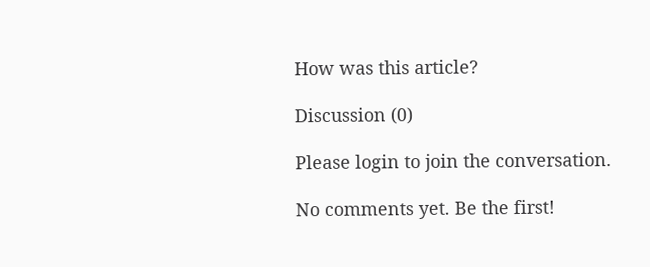How was this article?

Discussion (0)

Please login to join the conversation.

No comments yet. Be the first!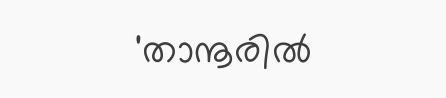'താനൂരിൽ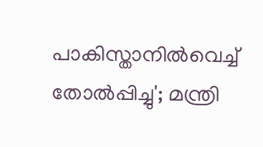പാകിസ്താനിൽവെച്ച് തോൽപ്പിച്ചു'; മന്ത്രി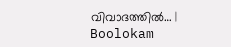വിവാദത്തിൽ… | Boolokam